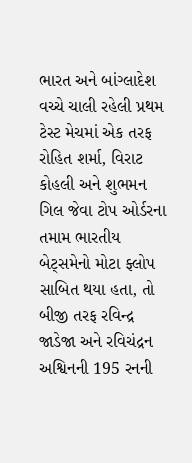ભારત અને બાંગ્લાદેશ વચ્ચે ચાલી રહેલી પ્રથમ ટેસ્ટ મેચમાં એક તરફ રોહિત શર્મા, વિરાટ કોહલી અને શુભમન ગિલ જેવા ટોપ ઓર્ડરના તમામ ભારતીય બેટ્સમેનો મોટા ફ્લોપ સાબિત થયા હતા, તો બીજી તરફ રવિન્દ્ર જાડેજા અને રવિચંદ્રન અશ્વિનની 195 રનની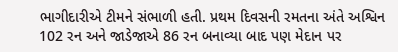ભાગીદારીએ ટીમને સંભાળી હતી. પ્રથમ દિવસની રમતના અંતે અશ્વિન 102 રન અને જાડેજાએ 86 રન બનાવ્યા બાદ પણ મેદાન પર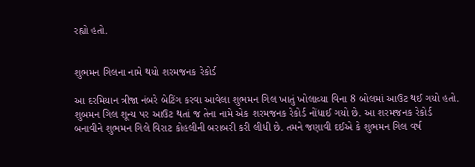રહ્યો હતો.


શુભમન ગિલના નામે થયો શરમજનક રેકોર્ડ

આ દરમિયાન ત્રીજા નંબરે બેટિંગ કરવા આવેલા શુભમન ગિલ ખાતું ખોલાવ્યા વિના 8 બોલમાં આઉટ થઈ ગયો હતો. શુબમન ગિલ શૂન્ય પર આઉટ થતાં જ તેના નામે એક શરમજનક રેકોર્ડ નોંધાઈ ગયો છે. આ શરમજનક રેકોર્ડ બનાવીને શુભમન ગિલે વિરાટ કોહલીની બરાબરી કરી લીધી છે. તમને જણાવી દઈએ કે શુભમન ગિલ વર્ષ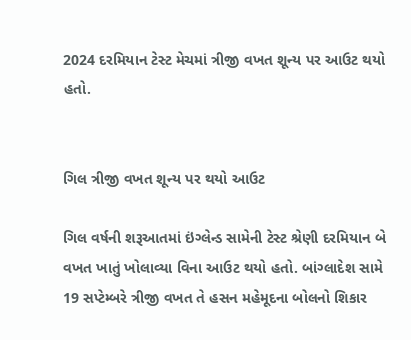2024 દરમિયાન ટેસ્ટ મેચમાં ત્રીજી વખત શૂન્ય પર આઉટ થયો હતો.


ગિલ ત્રીજી વખત શૂન્ય પર થયો આઉટ

ગિલ વર્ષની શરૂઆતમાં ઇંગ્લેન્ડ સામેની ટેસ્ટ શ્રેણી દરમિયાન બે વખત ખાતું ખોલાવ્યા વિના આઉટ થયો હતો. બાંગ્લાદેશ સામે 19 સપ્ટેમ્બરે ત્રીજી વખત તે હસન મહેમૂદના બોલનો શિકાર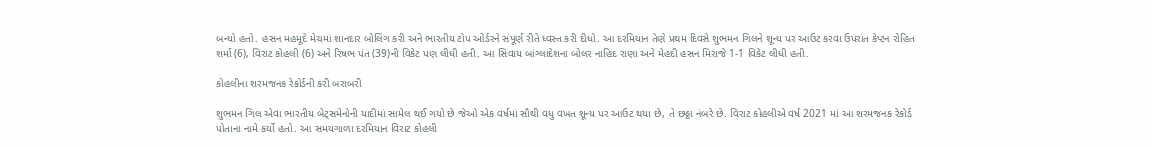બન્યો હતો. હસન મહમૂદે મેચમાં શાનદાર બોલિંગ કરી અને ભારતીય ટોપ ઓર્ડરને સંપૂર્ણ રીતે ધ્વસ્ત કરી દીધો. આ દરમિયાન તેણે પ્રથમ દિવસે શુભમન ગિલને શૂન્ય પર આઉટ કરવા ઉપરાંત કેપ્ટન રોહિત શર્મા (6), વિરાટ કોહલી (6) અને રિષભ પંત (39)ની વિકેટ પણ લીધી હતી. આ સિવાય બાંગ્લાદેશના બોલર નાહિદ રાણા અને મેહદી હસન મિરાજે 1-1 વિકેટ લીધી હતી.

કોહલીના શરમજનક રેકોર્ડની કરી બરાબરી

શુભમન ગિલ એવા ભારતીય બેટ્સમેનોની યાદીમાં સામેલ થઈ ગયો છે જેઓ એક વર્ષમાં સૌથી વધુ વખત શૂન્ય પર આઉટ થયા છે, તે છઠ્ઠા નંબરે છે. વિરાટ કોહલીએ વર્ષ 2021 માં આ શરમજનક રેકોર્ડ પોતાના નામે કર્યો હતો. આ સમયગાળા દરમિયાન વિરાટ કોહલી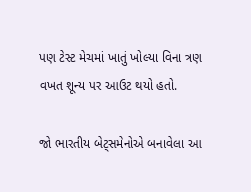પણ ટેસ્ટ મેચમાં ખાતું ખોલ્યા વિના ત્રણ વખત શૂન્ય પર આઉટ થયો હતો.

જો ભારતીય બેટ્સમેનોએ બનાવેલા આ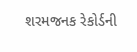શરમજનક રેકોર્ડની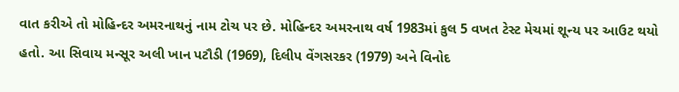વાત કરીએ તો મોહિન્દર અમરનાથનું નામ ટોચ પર છે. મોહિન્દર અમરનાથ વર્ષ 1983માં કુલ 5 વખત ટેસ્ટ મેચમાં શૂન્ય પર આઉટ થયો હતો. આ સિવાય મન્સૂર અલી ખાન પટૌડી (1969), દિલીપ વેંગસરકર (1979) અને વિનોદ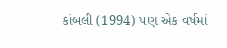કાંબલી (1994) પણ એક વર્ષમાં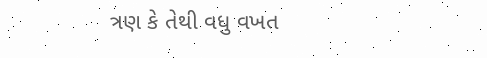ત્રણ કે તેથી વધુ વખત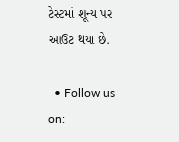ટેસ્ટમાં શૂન્ય પર આઉટ થયા છે.

  • Follow us on: